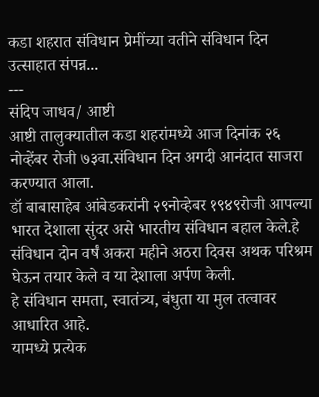कडा शहरात संविधान प्रेमींच्या वतीने संविधान दिन उत्साहात संपन्न...
---
संदिप जाधव/ आष्टी
आष्टी तालुक्यातील कडा शहरांमध्ये आज दिनांक २६ नोव्हेंबर रोजी ७३वा.संविधान दिन अगदी आनंदात साजरा करण्यात आला.
डॉ बाबासाहेब आंबेडकरांनी २९नोव्हेबर १९४९रोजी आपल्या भारत देशाला सुंदर असे भारतीय संविधान बहाल केले.हे संविधान दोन वर्षं अकरा महीने अठरा दिवस अथक परिश्रम घेऊन तयार केले व या देशाला अर्पण केली.
हे संविधान समता, स्वातंत्र्य, बंधुता या मुल तत्वावर आधारित आहे.
यामध्ये प्रत्येक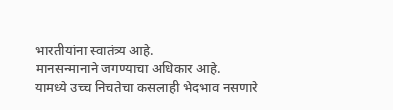भारतीयांना स्वातंत्र्य आहे.
मानसन्मानाने जगण्याचा अधिकार आहे.
यामध्ये उच्च निचतेचा कसलाही भेदभाव नसणारे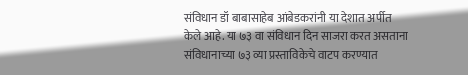संविधान डॉ बाबासाहेब आंबेडकरांनी या देशात अर्पीत केले आहे. या ७३ वा संविधान दिन साजरा करत असताना संविधानाच्या ७३ व्या प्रस्ताविकेचे वाटप करण्यात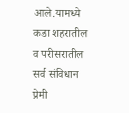आले.यामध्ये कडा शहरातील व परीसरातील सर्व संविधान प्रेमी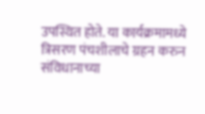उपस्थित होते. या कार्यक्रमामध्ये त्रिसरण पंचशीलाचे ग्रहन करुन संविधानाच्या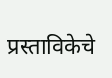प्रस्ताविकेचे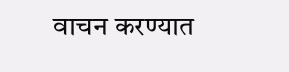वाचन करण्यात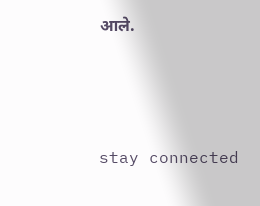आले.




stay connected